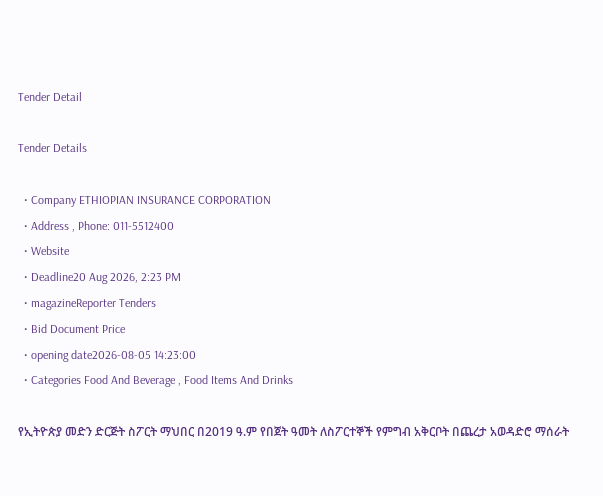Tender Detail

Tender Details

  • Company ETHIOPIAN INSURANCE CORPORATION
  • Address , Phone: 011-5512400
  • Website
  • Deadline20 Aug 2026, 2:23 PM
  • magazineReporter Tenders
  • Bid Document Price
  • opening date2026-08-05 14:23:00
  • Categories Food And Beverage , Food Items And Drinks

የኢትዮጵያ መድን ድርጅት ስፖርት ማህበር በ2019 ዓ.ም የበጀት ዓመት ለስፖርተኞች የምግብ አቅርቦት በጨረታ አወዳድሮ ማሰራት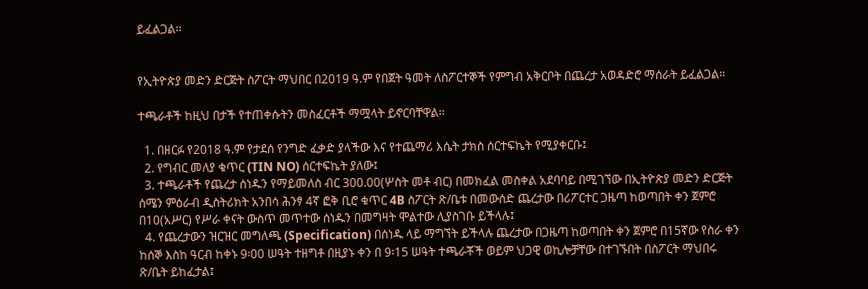ይፈልጋል፡፡


የኢትዮጵያ መድን ድርጅት ስፖርት ማህበር በ2019 ዓ.ም የበጀት ዓመት ለስፖርተኞች የምግብ አቅርቦት በጨረታ አወዳድሮ ማሰራት ይፈልጋል፡፡

ተጫራቶች ከዚህ በታች የተጠቀሱትን መስፈርቶች ማሟላት ይኖርባቸዋል፡፡

  1. በዘርፉ የ2018 ዓ.ም የታደሰ የንግድ ፈቃድ ያላችው እና የተጨማሪ እሴት ታክስ ሰርተፍኬት የሚያቀርቡ፤
  2. የግብር መለያ ቁጥር (TIN NO) ሰርተፍኬት ያለው፤
  3. ተጫራቶች የጨረታ ሰነዱን የማይመለስ ብር 300.00(ሦስት መቶ ብር) በመክፈል መስቀል አደባባይ በሚገኘው በኢትዮጵያ መድን ድርጅት ሰሜን ምዕራብ ዲስትሪክት አንበሳ ሕንፃ 4ኛ ፎቅ ቢሮ ቁጥር 4B ስፖርት ጽ/ቤቱ በመውሰድ ጨረታው በሪፖርተር ጋዜጣ ከወጣበት ቀን ጀምሮ በ10(አሥር) የሥራ ቀናት ውስጥ መጥተው ሰነዱን በመግዛት ሞልተው ሊያስገቡ ይችላሉ፤
  4. የጨረታውን ዝርዝር መግለጫ (Specification) በሰነዱ ላይ ማግኘት ይችላሉ ጨረታው በጋዜጣ ከወጣበት ቀን ጀምሮ በ15ኛው የስራ ቀን ከሰኞ እስከ ዓርብ ከቀኑ 9፡00 ሠዓት ተዘግቶ በዚያኑ ቀን በ 9፡15 ሠዓት ተጫራቾች ወይም ህጋዊ ወኪሎቻቸው በተገኙበት በስፖርት ማህበሩ ጽ/ቤት ይከፈታል፤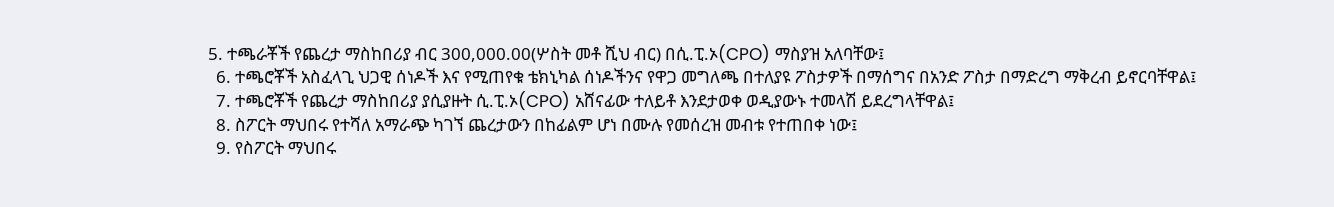5. ተጫራቾች የጨረታ ማስከበሪያ ብር 300,000.00(ሦስት መቶ ሺህ ብር) በሲ.ፒ.ኦ(CPO) ማስያዝ አለባቸው፤
  6. ተጫሮቾች አስፈላጊ ህጋዊ ሰነዶች እና የሚጠየቁ ቴክኒካል ሰነዶችንና የዋጋ መግለጫ በተለያዩ ፖስታዎች በማሰግና በአንድ ፖስታ በማድረግ ማቅረብ ይኖርባቸዋል፤
  7. ተጫሮቾች የጨረታ ማስከበሪያ ያሲያዙት ሲ.ፒ.ኦ(CPO) አሸናፊው ተለይቶ እንደታወቀ ወዲያውኑ ተመላሽ ይደረግላቸዋል፤
  8. ስፖርት ማህበሩ የተሻለ አማራጭ ካገኘ ጨረታውን በከፊልም ሆነ በሙሉ የመሰረዝ መብቱ የተጠበቀ ነው፤
  9. የስፖርት ማህበሩ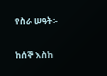የስራ ሠዓት፡-

ከሰኞ እስከ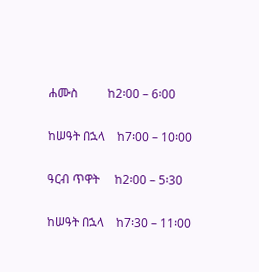ሐሙስ          ከ2፡00 – 6፡00

ከሠዓት በኋላ    ከ7፡00 – 10፡00

ዓርብ ጥዋት     ከ2፡00 – 5፡30

ከሠዓት በኋላ    ከ7፡30 – 11፡00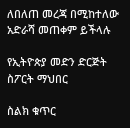ለበለጠ መረጃ በሚከተለው አድራሻ መጠቀም ይችላሉ

የኢትዮጵያ መድን ድርጅት ስፖርት ማህበር

ስልክ ቁጥር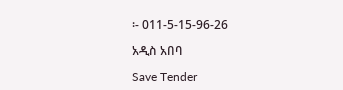፡- 011-5-15-96-26

አዲስ አበባ

Save Tender